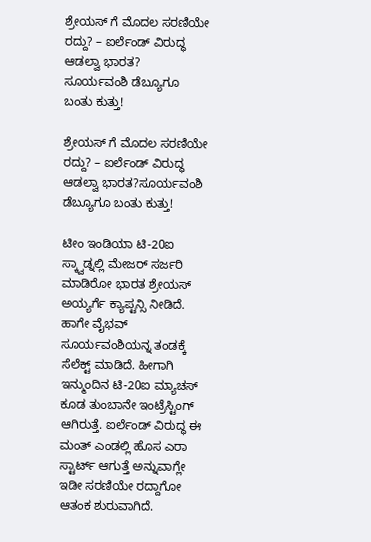ಶ್ರೇಯಸ್ ಗೆ ಮೊದಲ ಸರಣಿಯೇ ರದ್ದು? – ಐರ್ಲೆಂಡ್ ವಿರುದ್ಧ ಆಡಲ್ವಾ ಭಾರತ?
ಸೂರ್ಯವಂಶಿ ಡೆಬ್ಯೂಗೂ ಬಂತು ಕುತ್ತು!

ಶ್ರೇಯಸ್ ಗೆ ಮೊದಲ ಸರಣಿಯೇ ರದ್ದು? – ಐರ್ಲೆಂಡ್ ವಿರುದ್ಧ ಆಡಲ್ವಾ ಭಾರತ?ಸೂರ್ಯವಂಶಿ ಡೆಬ್ಯೂಗೂ ಬಂತು ಕುತ್ತು!

ಟೀಂ ಇಂಡಿಯಾ ಟಿ-20ಐ ಸ್ಕ್ವಾಡ್ನಲ್ಲಿ ಮೇಜರ್ ಸರ್ಜರಿ ಮಾಡಿರೋ ಭಾರತ ಶ್ರೇಯಸ್ ಅಯ್ಯರ್ಗೆ ಕ್ಯಾಪ್ಟನ್ಸಿ ನೀಡಿದೆ. ಹಾಗೇ ವೈಭವ್ ಸೂರ್ಯವಂಶಿಯನ್ನ ತಂಡಕ್ಕೆ ಸೆಲೆಕ್ಟ್ ಮಾಡಿದೆ. ಹೀಗಾಗಿ ಇನ್ಮುಂದಿನ ಟಿ-20ಐ ಮ್ಯಾಚಸ್ ಕೂಡ ತುಂಬಾನೇ ಇಂಟ್ರೆಸ್ಟಿಂಗ್ ಆಗಿರುತ್ತೆ. ಐರ್ಲೆಂಡ್ ವಿರುದ್ಧ ಈ ಮಂತ್ ಎಂಡಲ್ಲಿ ಹೊಸ ಎರಾ ಸ್ಟಾರ್ಟ್ ಆಗುತ್ತೆ ಅನ್ನುವಾಗ್ಲೇ ಇಡೀ ಸರಣಿಯೇ ರದ್ದಾಗೋ ಆತಂಕ ಶುರುವಾಗಿದೆ.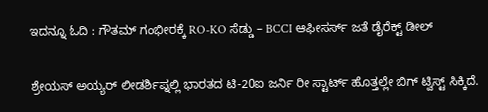ಇದನ್ನೂ ಓದಿ : ಗೌತಮ್ ಗಂಭೀರಕ್ಕೆ RO-KO ಸೆಡ್ಡು – BCCI ಆಫೀಸರ್ಸ್ ಜತೆ ಡೈರೆಕ್ಟ್ ಡೀಲ್

ಶ್ರೇಯಸ್ ಅಯ್ಯರ್ ಲೀಡರ್ಶಿಪ್ನಲ್ಲಿ ಭಾರತದ ಟಿ-20ಐ ಜರ್ನಿ ರೀ ಸ್ಟಾರ್ಟ್ ಹೊತ್ತಲ್ಲೇ ಬಿಗ್ ಟ್ವಿಸ್ಟ್ ಸಿಕ್ಕಿದೆ.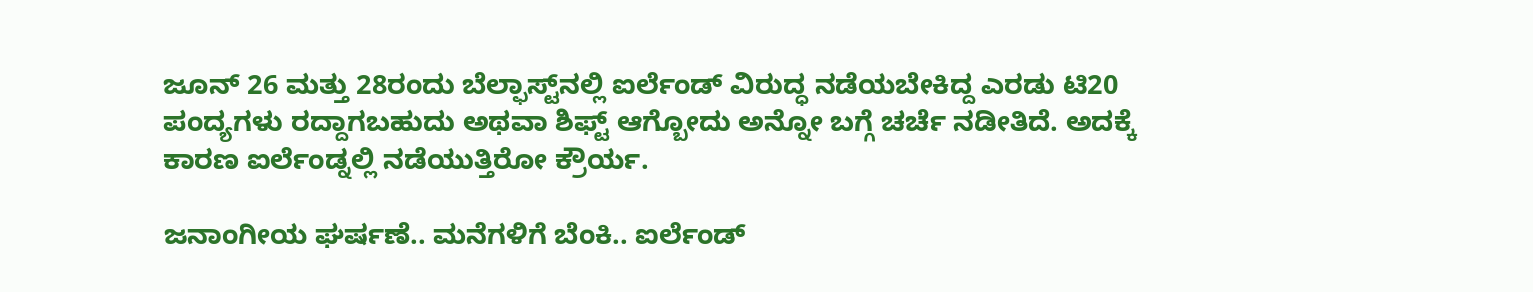ಜೂನ್ 26 ಮತ್ತು 28ರಂದು ಬೆಲ್ಫಾಸ್ಟ್‌ನಲ್ಲಿ ಐರ್ಲೆಂಡ್ ವಿರುದ್ಧ ನಡೆಯಬೇಕಿದ್ದ ಎರಡು ಟಿ20 ಪಂದ್ಯಗಳು ರದ್ದಾಗಬಹುದು ಅಥವಾ ಶಿಫ್ಟ್ ಆಗ್ಬೋದು ಅನ್ನೋ ಬಗ್ಗೆ ಚರ್ಚೆ ನಡೀತಿದೆ. ಅದಕ್ಕೆ ಕಾರಣ ಐರ್ಲೆಂಡ್ನಲ್ಲಿ ನಡೆಯುತ್ತಿರೋ ಕ್ರೌರ್ಯ.

ಜನಾಂಗೀಯ ಘರ್ಷಣೆ.. ಮನೆಗಳಿಗೆ ಬೆಂಕಿ.. ಐರ್ಲೆಂಡ್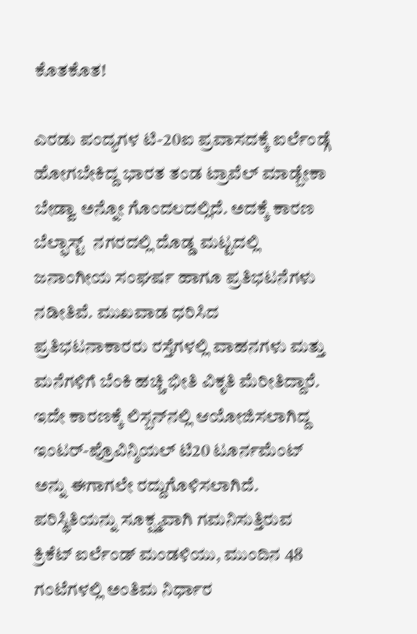ಕೊತಕೊತ!

ಎರಡು ಪಂದ್ಯಗಳ ಟಿ-20ಐ ಪ್ರವಾಸದಕ್ಕೆ ಐರ್ಲೆಂಡ್ಗೆ ಹೋಗಬೇಕಿದ್ದ ಭಾರತ ತಂಡ ಟ್ರಾವೆಲ್ ಮಾಡ್ಬೇಕಾ ಬೇಡ್ವಾ ಅನ್ನೋ ಗೊಂದಲದಲ್ಲಿದೆ. ಅದಕ್ಕೆ ಕಾರಣ ಬೆಲ್ಫಾಸ್ಟ್  ನಗರದಲ್ಲಿ ದೊಡ್ಡ ಮಟ್ಟದಲ್ಲಿ ಜನಾಂಗೀಯ ಸಂಘರ್ಷ ಹಾಗೂ ಪ್ರತಿಭಟನೆಗಳು ನಡೀತಿವೆ. ಮುಖವಾಡ ಧರಿಸಿದ ಪ್ರತಿಭಟನಾಕಾರರು ರಸ್ತೆಗಳಲ್ಲಿ ವಾಹನಗಳು ಮತ್ತು ಮನೆಗಳಿಗೆ ಬೆಂಕಿ ಹಚ್ಚಿ ಭೀತಿ ವಿಕೃತಿ ಮೆರೀತಿದ್ದಾರೆ. ಇದೇ ಕಾರಣಕ್ಕೆ ಲಿಸ್ಬನ್‌ನಲ್ಲಿ ಆಯೋಜಿಸಲಾಗಿದ್ದ ಇಂಟರ್-ಪ್ರೊವಿನ್ಶಿಯಲ್ ಟಿ20 ಟೂರ್ನಮೆಂಟ್ ಅನ್ನು ಈಗಾಗಲೇ ರದ್ದುಗೊಳಿಸಲಾಗಿದೆ. ಪರಿಸ್ಥಿತಿಯನ್ನು ಸೂಕ್ಷ್ಮವಾಗಿ ಗಮನಿಸುತ್ತಿರುವ ಕ್ರಿಕೆಟ್ ಐರ್ಲೆಂಡ್ ಮಂಡಳಿಯು, ಮುಂದಿನ 48 ಗಂಟೆಗಳಲ್ಲಿ ಅಂತಿಮ ನಿರ್ಧಾರ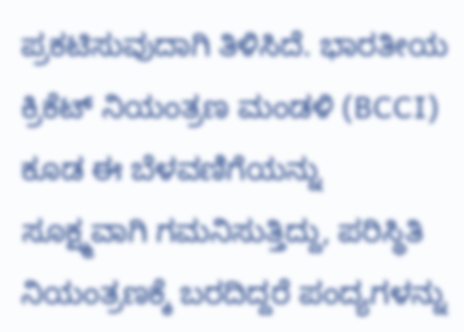ಪ್ರಕಟಿಸುವುದಾಗಿ ತಿಳಿಸಿದೆ. ಭಾರತೀಯ ಕ್ರಿಕೆಟ್ ನಿಯಂತ್ರಣ ಮಂಡಳಿ (BCCI) ಕೂಡ ಈ ಬೆಳವಣಿಗೆಯನ್ನು ಸೂಕ್ಷ್ಮವಾಗಿ ಗಮನಿಸುತ್ತಿದ್ದು, ಪರಿಸ್ಥಿತಿ ನಿಯಂತ್ರಣಕ್ಕೆ ಬರದಿದ್ದರೆ ಪಂದ್ಯಗಳನ್ನು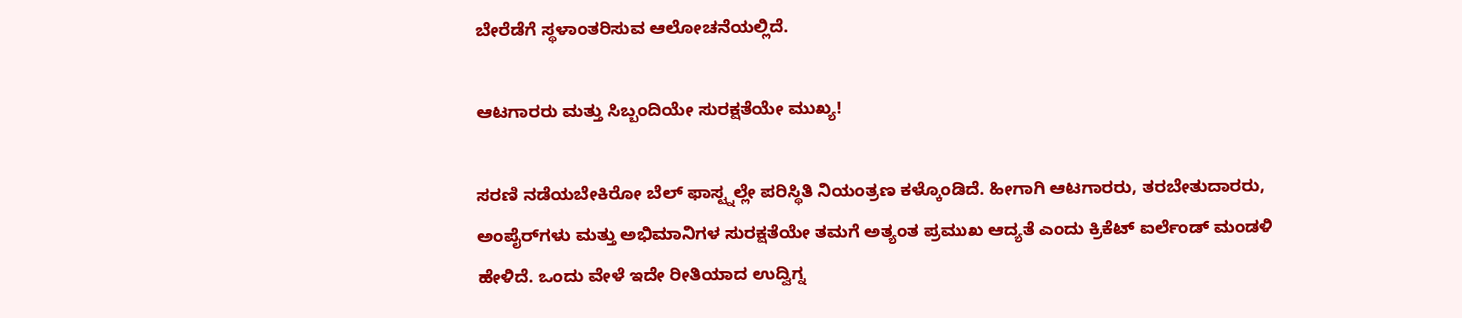ಬೇರೆಡೆಗೆ ಸ್ಥಳಾಂತರಿಸುವ ಆಲೋಚನೆಯಲ್ಲಿದೆ.

ಆಟಗಾರರು ಮತ್ತು ಸಿಬ್ಬಂದಿಯೇ ಸುರಕ್ಷತೆಯೇ ಮುಖ್ಯ!

ಸರಣಿ ನಡೆಯಬೇಕಿರೋ ಬೆಲ್ ಫಾಸ್ಟ್ನಲ್ಲೇ ಪರಿಸ್ಥಿತಿ ನಿಯಂತ್ರಣ ಕಳ್ಕೊಂಡಿದೆ. ಹೀಗಾಗಿ ಆಟಗಾರರು, ತರಬೇತುದಾರರು, ಅಂಪೈರ್‌ಗಳು ಮತ್ತು ಅಭಿಮಾನಿಗಳ ಸುರಕ್ಷತೆಯೇ ತಮಗೆ ಅತ್ಯಂತ ಪ್ರಮುಖ ಆದ್ಯತೆ ಎಂದು ಕ್ರಿಕೆಟ್ ಐರ್ಲೆಂಡ್ ಮಂಡಳಿ ಹೇಳಿದೆ. ಒಂದು ವೇಳೆ ಇದೇ ರೀತಿಯಾದ ಉದ್ವಿಗ್ನ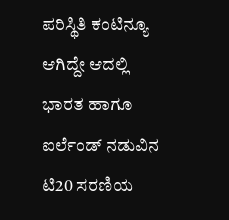ಪರಿಸ್ಥಿತಿ ಕಂಟಿನ್ಯೂ ಆಗಿದ್ದೇ ಆದಲ್ಲಿ ಭಾರತ ಹಾಗೂ ಐರ್ಲೆಂಡ್ ನಡುವಿನ ಟಿ20 ಸರಣಿಯ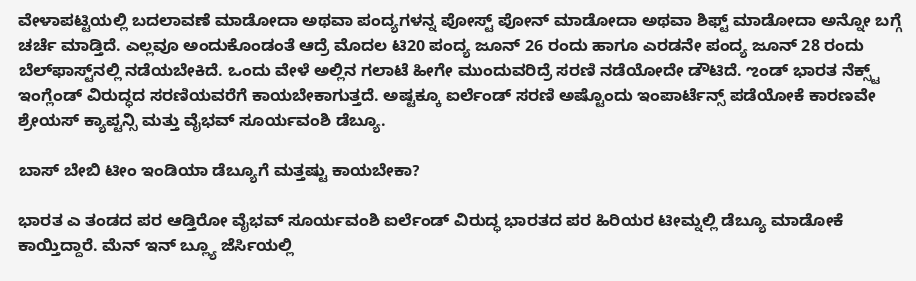ವೇಳಾಪಟ್ಟಿಯಲ್ಲಿ ಬದಲಾವಣೆ ಮಾಡೋದಾ ಅಥವಾ ಪಂದ್ಯಗಳನ್ನ ಪೋಸ್ಟ್ ಪೋನ್ ಮಾಡೋದಾ ಅಥವಾ ಶಿಫ್ಟ್ ಮಾಡೋದಾ ಅನ್ನೋ ಬಗ್ಗೆ ಚರ್ಚೆ ಮಾಡ್ತಿದೆ. ಎಲ್ಲವೂ ಅಂದುಕೊಂಡಂತೆ ಆದ್ರೆ ಮೊದಲ ಟಿ20 ಪಂದ್ಯ ಜೂನ್ 26 ರಂದು ಹಾಗೂ ಎರಡನೇ ಪಂದ್ಯ ಜೂನ್ 28 ರಂದು ಬೆಲ್‌ಫಾಸ್ಟ್‌ನಲ್ಲಿ ನಡೆಯಬೇಕಿದೆ. ಒಂದು ವೇಳೆ ಅಲ್ಲಿನ ಗಲಾಟೆ ಹೀಗೇ ಮುಂದುವರಿದ್ರೆ ಸರಣಿ ನಡೆಯೋದೇ ಡೌಟಿದೆ. ಌಂಡ್ ಭಾರತ ನೆಕ್ಸ್ಟ್ ಇಂಗ್ಲೆಂಡ್ ವಿರುದ್ಧದ ಸರಣಿಯವರೆಗೆ ಕಾಯಬೇಕಾಗುತ್ತದೆ. ಅಷ್ಟಕ್ಕೂ ಐರ್ಲೆಂಡ್ ಸರಣಿ ಅಷ್ಟೊಂದು ಇಂಪಾರ್ಟೆನ್ಸ್ ಪಡೆಯೋಕೆ ಕಾರಣವೇ ಶ್ರೇಯಸ್ ಕ್ಯಾಪ್ಟನ್ಸಿ ಮತ್ತು ವೈಭವ್ ಸೂರ್ಯವಂಶಿ ಡೆಬ್ಯೂ.

ಬಾಸ್ ಬೇಬಿ ಟೀಂ ಇಂಡಿಯಾ ಡೆಬ್ಯೂಗೆ ಮತ್ತಷ್ಟು ಕಾಯಬೇಕಾ?

ಭಾರತ ಎ ತಂಡದ ಪರ ಆಡ್ತಿರೋ ವೈಭವ್ ಸೂರ್ಯವಂಶಿ ಐರ್ಲೆಂಡ್ ವಿರುದ್ಧ ಭಾರತದ ಪರ ಹಿರಿಯರ ಟೀಮ್ನಲ್ಲಿ ಡೆಬ್ಯೂ ಮಾಡೋಕೆ ಕಾಯ್ತಿದ್ದಾರೆ. ಮೆನ್ ಇನ್ ಬ್ಲ್ಯೂ ಜೆರ್ಸಿಯಲ್ಲಿ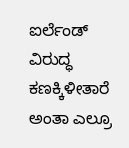ಐರ್ಲೆಂಡ್ ವಿರುದ್ಧ ಕಣಕ್ಕಿಳೀತಾರೆ ಅಂತಾ ಎಲ್ರೂ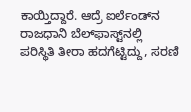ಕಾಯ್ತಿದ್ದಾರೆ. ಆದ್ರೆ ಐರ್ಲೆಂಡ್‌ನ ರಾಜಧಾನಿ ಬೆಲ್‌ಫಾಸ್ಟ್‌ನಲ್ಲಿ ಪರಿಸ್ಥಿತಿ ತೀರಾ ಹದಗೆಟ್ಟಿದ್ದು, ಸರಣಿ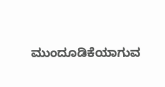ಮುಂದೂಡಿಕೆಯಾಗುವ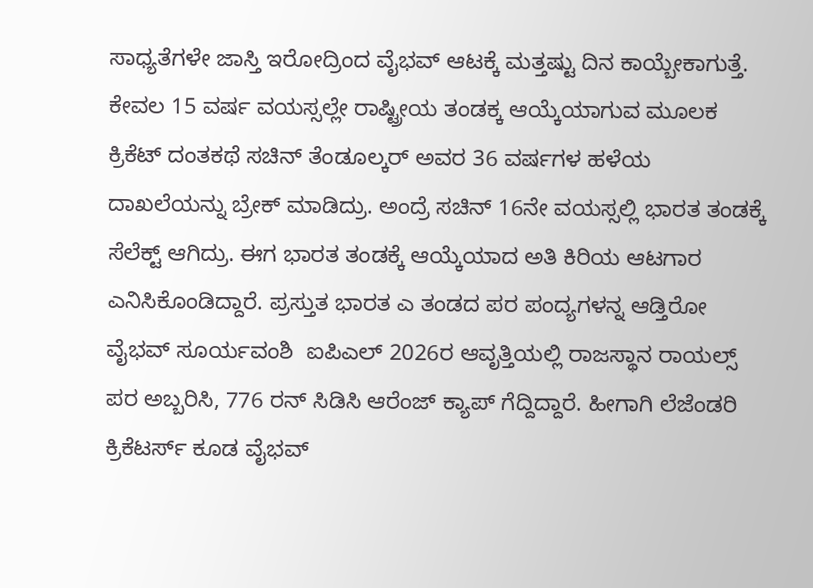ಸಾಧ್ಯತೆಗಳೇ ಜಾಸ್ತಿ ಇರೋದ್ರಿಂದ ವೈಭವ್ ಆಟಕ್ಕೆ ಮತ್ತಷ್ಟು ದಿನ ಕಾಯ್ಬೇಕಾಗುತ್ತೆ. ಕೇವಲ 15 ವರ್ಷ ವಯಸ್ಸಲ್ಲೇ ರಾಷ್ಟ್ರೀಯ ತಂಡಕ್ಕ ಆಯ್ಕೆಯಾಗುವ ಮೂಲಕ ಕ್ರಿಕೆಟ್ ದಂತಕಥೆ ಸಚಿನ್ ತೆಂಡೂಲ್ಕರ್ ಅವರ 36 ವರ್ಷಗಳ ಹಳೆಯ ದಾಖಲೆಯನ್ನು ಬ್ರೇಕ್ ಮಾಡಿದ್ರು. ಅಂದ್ರೆ ಸಚಿನ್ 16ನೇ ವಯಸ್ಸಲ್ಲಿ ಭಾರತ ತಂಡಕ್ಕೆ ಸೆಲೆಕ್ಟ್ ಆಗಿದ್ರು. ಈಗ ಭಾರತ ತಂಡಕ್ಕೆ ಆಯ್ಕೆಯಾದ ಅತಿ ಕಿರಿಯ ಆಟಗಾರ ಎನಿಸಿಕೊಂಡಿದ್ದಾರೆ. ಪ್ರಸ್ತುತ ಭಾರತ ಎ ತಂಡದ ಪರ ಪಂದ್ಯಗಳನ್ನ ಆಡ್ತಿರೋ ವೈಭವ್ ಸೂರ್ಯವಂಶಿ  ಐಪಿಎಲ್ 2026ರ ಆವೃತ್ತಿಯಲ್ಲಿ ರಾಜಸ್ಥಾನ ರಾಯಲ್ಸ್ ಪರ ಅಬ್ಬರಿಸಿ, 776 ರನ್ ಸಿಡಿಸಿ ಆರೆಂಜ್ ಕ್ಯಾಪ್ ಗೆದ್ದಿದ್ದಾರೆ. ಹೀಗಾಗಿ ಲೆಜೆಂಡರಿ ಕ್ರಿಕೆಟರ್ಸ್ ಕೂಡ ವೈಭವ್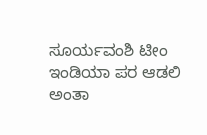ಸೂರ್ಯವಂಶಿ ಟೀಂ ಇಂಡಿಯಾ ಪರ ಆಡಲಿ ಅಂತಾ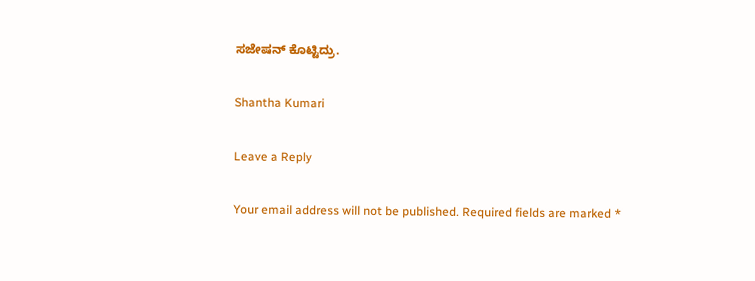ಸಜೇಷನ್ ಕೊಟ್ಟಿದ್ರು.

Shantha Kumari

Leave a Reply

Your email address will not be published. Required fields are marked *